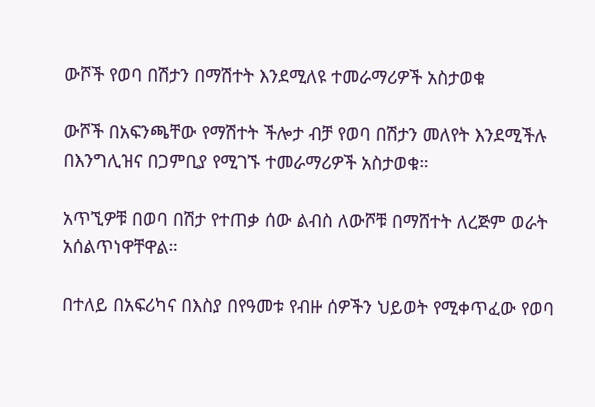ውሾች የወባ በሽታን በማሽተት እንደሚለዩ ተመራማሪዎች አስታወቁ

ውሾች በአፍንጫቸው የማሽተት ችሎታ ብቻ የወባ በሽታን መለየት እንደሚችሉ በእንግሊዝና በጋምቢያ የሚገኙ ተመራማሪዎች አስታወቁ።

አጥኚዎቹ በወባ በሽታ የተጠቃ ሰው ልብስ ለውሾቹ በማሸተት ለረጅም ወራት አሰልጥነዋቸዋል።

በተለይ በአፍሪካና በእስያ በየዓመቱ የብዙ ሰዎችን ህይወት የሚቀጥፈው የወባ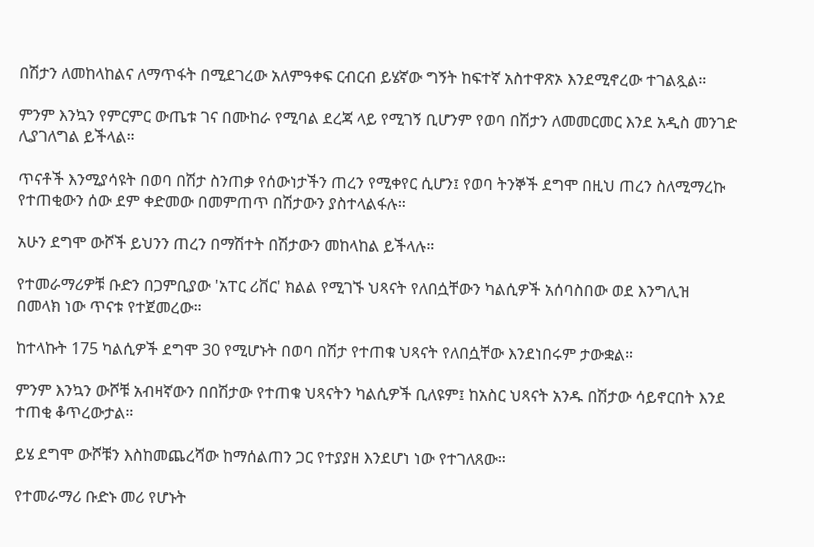በሽታን ለመከላከልና ለማጥፋት በሚደገረው አለምዓቀፍ ርብርብ ይሄኛው ግኝት ከፍተኛ አስተዋጽኦ እንደሚኖረው ተገልጿል።

ምንም እንኳን የምርምር ውጤቱ ገና በሙከራ የሚባል ደረጃ ላይ የሚገኝ ቢሆንም የወባ በሽታን ለመመርመር እንደ አዲስ መንገድ ሊያገለግል ይችላል።

ጥናቶች እንሚያሳዩት በወባ በሽታ ስንጠቃ የሰውነታችን ጠረን የሚቀየር ሲሆን፤ የወባ ትንኞች ደግሞ በዚህ ጠረን ስለሚማረኩ የተጠቂውን ሰው ደም ቀድመው በመምጠጥ በሽታውን ያስተላልፋሉ።

አሁን ደግሞ ውሾች ይህንን ጠረን በማሽተት በሽታውን መከላከል ይችላሉ።

የተመራማሪዎቹ ቡድን በጋምቢያው 'አፐር ሪቨር' ክልል የሚገኙ ህጻናት የለበሷቸውን ካልሲዎች አሰባስበው ወደ እንግሊዝ በመላክ ነው ጥናቱ የተጀመረው።

ከተላኩት 175 ካልሲዎች ደግሞ 30 የሚሆኑት በወባ በሽታ የተጠቁ ህጻናት የለበሷቸው እንደነበሩም ታውቋል።

ምንም እንኳን ውሾቹ አብዛኛውን በበሽታው የተጠቁ ህጻናትን ካልሲዎች ቢለዩም፤ ከአስር ህጻናት አንዱ በሽታው ሳይኖርበት እንደ ተጠቂ ቆጥረውታል።

ይሄ ደግሞ ውሾቹን እስከመጨረሻው ከማሰልጠን ጋር የተያያዘ እንደሆነ ነው የተገለጸው።

የተመራማሪ ቡድኑ መሪ የሆኑት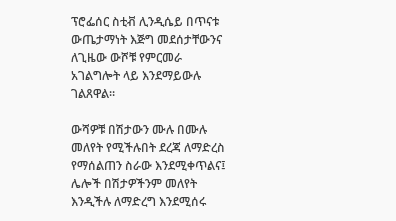ፕሮፌሰር ስቲቭ ሊንዲሴይ በጥናቱ ውጤታማነት እጅግ መደሰታቸውንና ለጊዜው ውሾቹ የምርመራ አገልግሎት ላይ እንደማይውሉ ገልጸዋል።

ውሻዎቹ በሽታውን ሙሉ በሙሉ መለየት የሚችሉበት ደረጃ ለማድረስ የማሰልጠን ስራው እንደሚቀጥልና፤ ሌሎች በሽታዎችንም መለየት እንዲችሉ ለማድረግ እንደሚሰሩ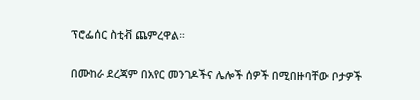ፕሮፌሰር ስቲቭ ጨምረዋል።

በሙከራ ደረጃም በአየር መንገዶችና ሌሎች ሰዎች በሚበዙባቸው ቦታዎች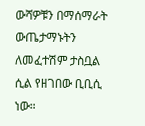ውሻዎቹን በማሰማራት ውጤታማኑትን ለመፈተሽም ታስቧል ሲል የዘገበው ቢቢሲ ነው።